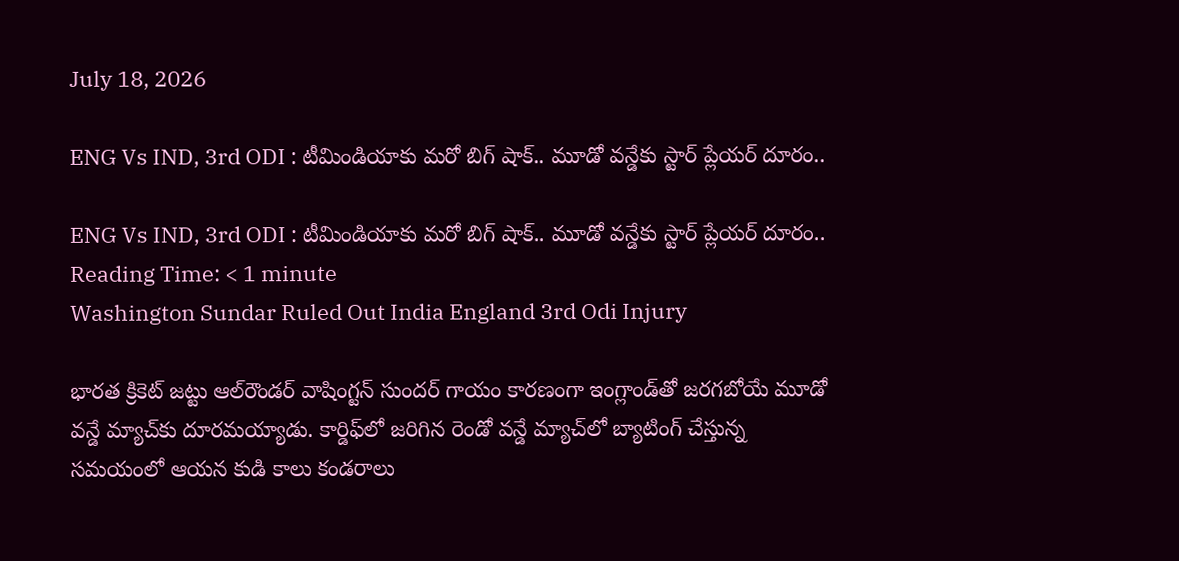July 18, 2026

ENG Vs IND, 3rd ODI : టీమిండియాకు మరో బిగ్ షాక్.. మూడో వన్డేకు స్టార్ ప్లేయర్ దూరం..

ENG Vs IND, 3rd ODI : టీమిండియాకు మరో బిగ్ షాక్.. మూడో వన్డేకు స్టార్ ప్లేయర్ దూరం..
Reading Time: < 1 minute
Washington Sundar Ruled Out India England 3rd Odi Injury

భారత క్రికెట్ జట్టు ఆల్‌రౌండర్ వాషింగ్టన్ సుందర్ గాయం కారణంగా ఇంగ్లాండ్‌తో జరగబోయే మూడో వన్డే మ్యాచ్‌కు దూరమయ్యాడు. కార్డిఫ్‌లో జరిగిన రెండో వన్డే మ్యాచ్‌లో బ్యాటింగ్ చేస్తున్న సమయంలో ఆయన కుడి కాలు కండరాలు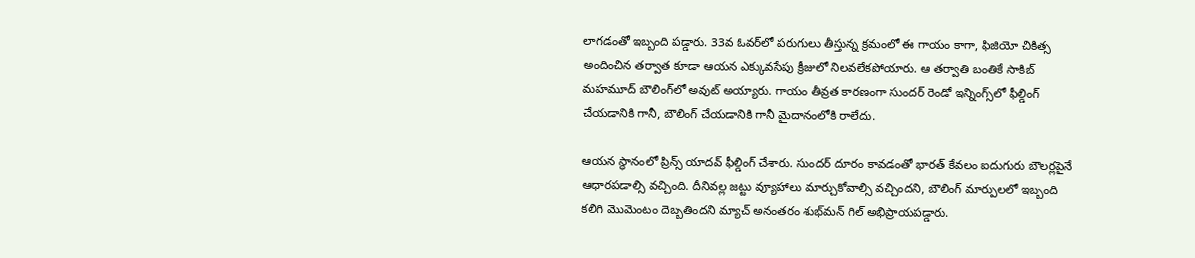లాగడంతో ఇబ్బంది పడ్డారు. 33వ ఓవర్‌లో పరుగులు తీస్తున్న క్రమంలో ఈ గాయం కాగా, ఫిజియో చికిత్స అందించిన తర్వాత కూడా ఆయన ఎక్కువసేపు క్రీజులో నిలవలేకపోయారు. ఆ తర్వాతి బంతికే సాకిబ్ మహమూద్ బౌలింగ్‌లో అవుట్ అయ్యారు. గాయం తీవ్రత కారణంగా సుందర్ రెండో ఇన్నింగ్స్‌లో ఫీల్డింగ్ చేయడానికి గానీ, బౌలింగ్ చేయడానికి గానీ మైదానంలోకి రాలేదు.

ఆయన స్థానంలో ప్రిన్స్ యాదవ్ ఫీల్డింగ్ చేశారు. సుందర్ దూరం కావడంతో భారత్ కేవలం ఐదుగురు బౌలర్లపైనే ఆధారపడాల్సి వచ్చింది. దీనివల్ల జట్టు వ్యూహాలు మార్చుకోవాల్సి వచ్చిందని, బౌలింగ్ మార్పులలో ఇబ్బంది కలిగి మొమెంటం దెబ్బతిందని మ్యాచ్ అనంతరం శుభ్‌మన్ గిల్ అభిప్రాయపడ్డారు.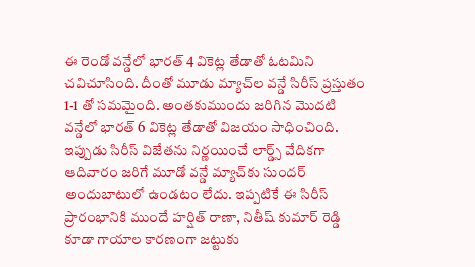ఈ రెండో వన్డేలో భారత్ 4 వికెట్ల తేడాతో ఓటమిని చవిచూసింది. దీంతో మూడు మ్యాచ్‌ల వన్డే సిరీస్ ప్రస్తుతం 1-1 తో సమమైంది. అంతకుముందు జరిగిన మొదటి వన్డేలో భారత్ 6 వికెట్ల తేడాతో విజయం సాధించింది. ఇప్పుడు సిరీస్ విజేతను నిర్ణయించే లార్డ్స్ వేదికగా ఆదివారం జరిగే మూడో వన్డే మ్యాచ్‌కు సుందర్ అందుబాటులో ఉండటం లేదు. ఇప్పటికే ఈ సిరీస్ ప్రారంభానికి ముందే హర్షిత్ రాణా, నితీష్ కుమార్ రెడ్డి కూడా గాయాల కారణంగా జట్టుకు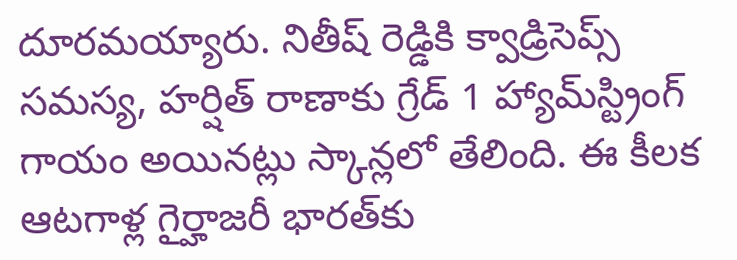దూరమయ్యారు. నితీష్ రెడ్డికి క్వాడ్రిసెప్స్ సమస్య, హర్షిత్ రాణాకు గ్రేడ్ 1 హ్యామ్‌స్ట్రింగ్ గాయం అయినట్లు స్కాన్లలో తేలింది. ఈ కీలక ఆటగాళ్ల గైర్హాజరీ భారత్‌కు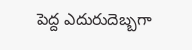పెద్ద ఎదురుదెబ్బగా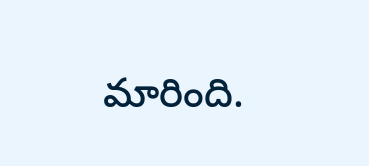మారింది.